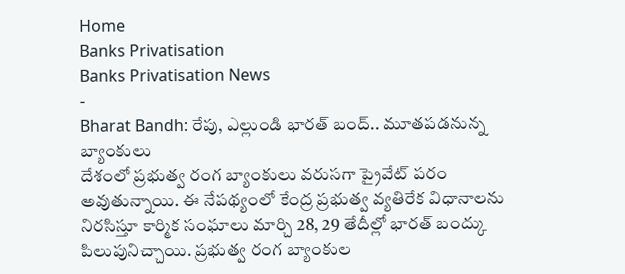Home
Banks Privatisation
Banks Privatisation News
-
Bharat Bandh: రేపు, ఎల్లుండి భారత్ బంద్.. మూతపడనున్న బ్యాంకులు
దేశంలో ప్రభుత్వ రంగ బ్యాంకులు వరుసగా ప్రైవేట్ పరం అవుతున్నాయి. ఈ నేపథ్యంలో కేంద్ర ప్రభుత్వ వ్యతిరేక విధానాలను నిరసిస్తూ కార్మిక సంఘాలు మార్చి 28, 29 తేదీల్లో భారత్ బంద్కు పిలుపునిచ్చాయి. ప్రభుత్వ రంగ బ్యాంకుల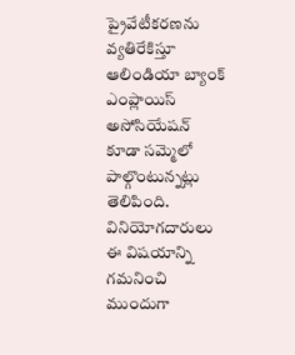ప్రైవేటీకరణను వ్యతిరేకిస్తూ ఆలిండియా బ్యాంక్ ఎంప్లాయిస్ అసోసియేషన్ కూడా సమ్మెలో పాల్గొంటున్నట్లు తెలిపింది. వినియోగదారులు ఈ విషయాన్ని గమనించి ముందుగా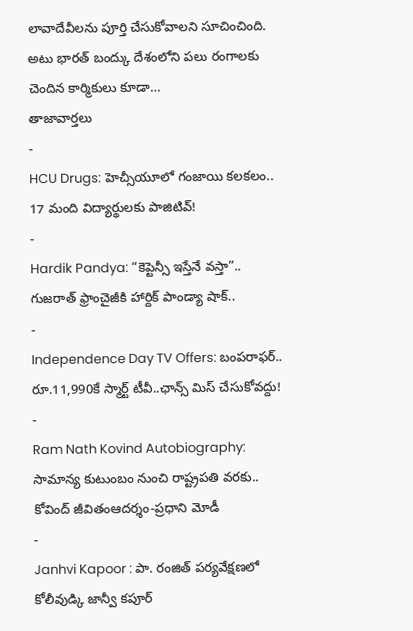లావాదేవీలను పూర్తి చేసుకోవాలని సూచించింది. అటు భారత్ బంద్కు దేశంలోని పలు రంగాలకు చెందిన కార్మికులు కూడా…
తాజావార్తలు
-
HCU Drugs: హెచ్సీయూలో గంజాయి కలకలం.. 17 మంది విద్యార్థులకు పాజిటివ్!
-
Hardik Pandya: “కెప్టెన్సీ ఇస్తేనే వస్తా”.. గుజరాత్ ఫ్రాంచైజీకి హార్దిక్ పాండ్యా షాక్..
-
Independence Day TV Offers: బంపరాఫర్.. రూ.11,990కే స్మార్ట్ టీవీ..ఛాన్స్ మిస్ చేసుకోవద్దు!
-
Ram Nath Kovind Autobiography: సామాన్య కుటుంబం నుంచి రాష్ట్రపతి వరకు.. కోవింద్ జీవితంఆదర్శం-ప్రధాని మోడీ
-
Janhvi Kapoor : పా. రంజిత్ పర్యవేక్షణలో కోలీవుడ్కి జాన్వీ కపూర్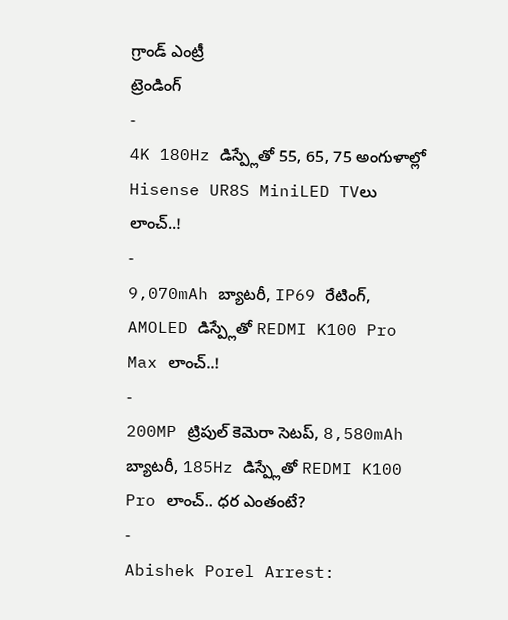గ్రాండ్ ఎంట్రీ
ట్రెండింగ్
-
4K 180Hz డిస్ప్లేతో 55, 65, 75 అంగుళాల్లో Hisense UR8S MiniLED TVలు లాంచ్..!
-
9,070mAh బ్యాటరీ, IP69 రేటింగ్, AMOLED డిస్ప్లేతో REDMI K100 Pro Max లాంచ్..!
-
200MP ట్రిపుల్ కెమెరా సెటప్, 8,580mAh బ్యాటరీ, 185Hz డిస్ప్లేతో REDMI K100 Pro లాంచ్.. ధర ఎంతంటే?
-
Abishek Porel Arrest: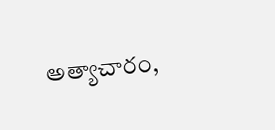అత్యాచారం,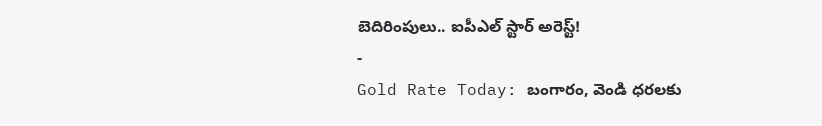బెదిరింపులు.. ఐపీఎల్ స్టార్ అరెస్ట్!
-
Gold Rate Today: బంగారం, వెండి ధరలకు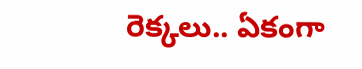రెక్కలు.. ఏకంగా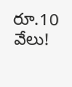రూ.10 వేలు!